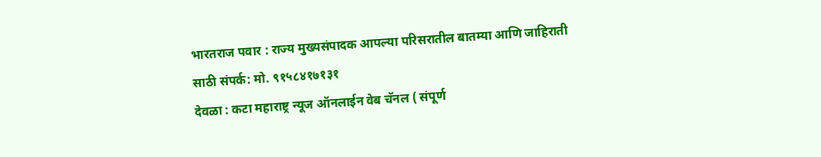भारतराज पवार : राज्य मुख्यसंपादक आपल्या परिसरातील बातम्या आणि जाहिराती साठी संपर्क: मो. ९१५८४१७१३१
देवळा : कटा महाराष्ट्र न्यूज ऑनलाईन वेब चॅनल ( संपूर्ण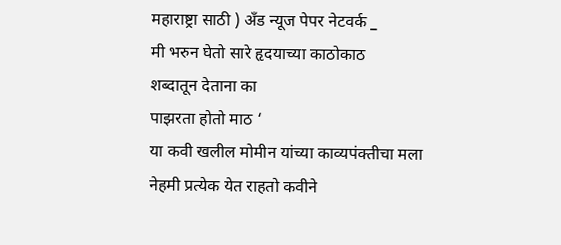महाराष्ट्रा साठी ) अँड न्यूज पेपर नेटवर्क _
मी भरुन घेतो सारे हृदयाच्या काठोकाठ
शब्दातून देताना का
पाझरता होतो माठ ‘
या कवी खलील मोमीन यांच्या काव्यपंक्तीचा मला नेहमी प्रत्येक येत राहतो कवीने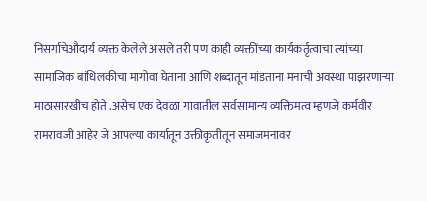निसर्गाचेऔदार्य व्यक्त केलेले असले तरी पण काही व्यक्तींच्या कार्यकर्तृत्वाचा त्यांच्या सामाजिक बांधिलकीचा मागोवा घेताना आणि शब्दातून मांडताना मनाची अवस्था पाझरणाऱ्या माठासारखीच होते .असेच एक देवळा गावातील सर्वसामान्य व्यक्तिमत्व म्हणजे कर्मवीर रामरावजी आहेर जे आपल्या कार्यातून उक्तीकृतीतून समाजमनावर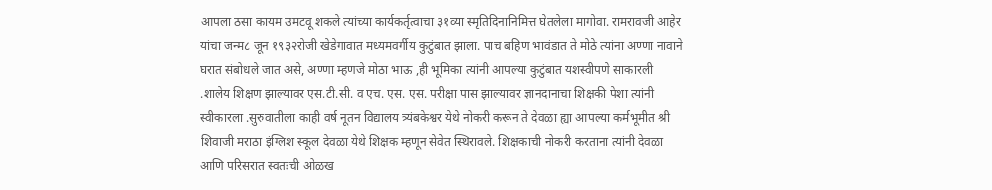आपला ठसा कायम उमटवू शकले त्यांच्या कार्यकर्तृत्वाचा ३१व्या स्मृतिदिनानिमित्त घेतलेला मागोवा. रामरावजी आहेर यांचा जन्म८ जून १९३२रोजी खेडेगावात मध्यमवर्गीय कुटुंबात झाला. पाच बहिण भावंडात ते मोठे त्यांना अण्णा नावाने घरात संबोधले जात असे, अण्णा म्हणजे मोठा भाऊ ,ही भूमिका त्यांनी आपल्या कुटुंबात यशस्वीपणे साकारली .शालेय शिक्षण झाल्यावर एस.टी.सी. व एच. एस. एस. परीक्षा पास झाल्यावर ज्ञानदानाचा शिक्षकी पेशा त्यांनी स्वीकारला .सुरुवातीला काही वर्ष नूतन विद्यालय त्र्यंबकेश्वर येथे नोकरी करून ते देवळा ह्या आपल्या कर्मभूमीत श्री शिवाजी मराठा इंग्लिश स्कूल देवळा येथे शिक्षक म्हणून सेवेत स्थिरावले. शिक्षकाची नोकरी करताना त्यांनी देवळा आणि परिसरात स्वतःची ओळख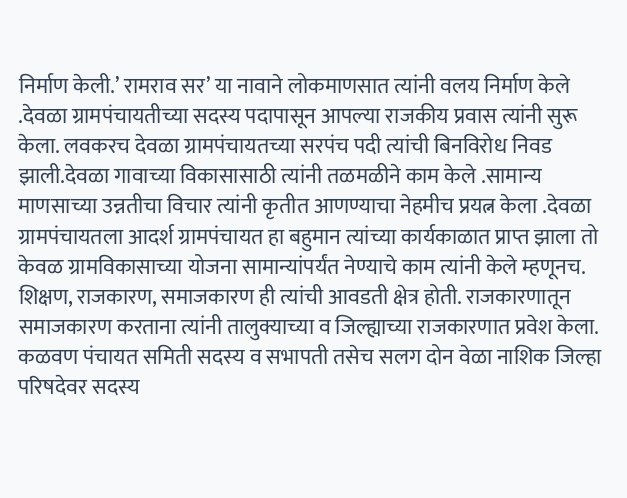निर्माण केली.’ रामराव सर’ या नावाने लोकमाणसात त्यांनी वलय निर्माण केले .देवळा ग्रामपंचायतीच्या सदस्य पदापासून आपल्या राजकीय प्रवास त्यांनी सुरू केला. लवकरच देवळा ग्रामपंचायतच्या सरपंच पदी त्यांची बिनविरोध निवड झाली.देवळा गावाच्या विकासासाठी त्यांनी तळमळीने काम केले .सामान्य माणसाच्या उन्नतीचा विचार त्यांनी कृतीत आणण्याचा नेहमीच प्रयत्न केला .देवळा ग्रामपंचायतला आदर्श ग्रामपंचायत हा बहुमान त्यांच्या कार्यकाळात प्राप्त झाला तो केवळ ग्रामविकासाच्या योजना सामान्यांपर्यंत नेण्याचे काम त्यांनी केले म्हणूनच.
शिक्षण, राजकारण, समाजकारण ही त्यांची आवडती क्षेत्र होती. राजकारणातून समाजकारण करताना त्यांनी तालुक्याच्या व जिल्ह्याच्या राजकारणात प्रवेश केला. कळवण पंचायत समिती सदस्य व सभापती तसेच सलग दोन वेळा नाशिक जिल्हा परिषदेवर सदस्य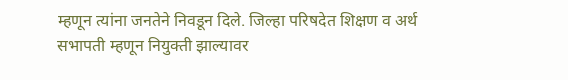म्हणून त्यांना जनतेने निवडून दिले. जिल्हा परिषदेत शिक्षण व अर्थ सभापती म्हणून नियुक्ती झाल्यावर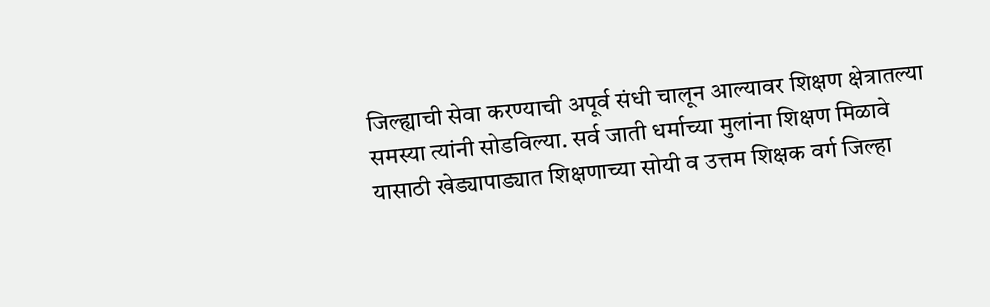जिल्ह्याची सेवा करण्याची अपूर्व संधी चालून आल्यावर शिक्षण क्षेत्रातल्या समस्या त्यांनी सोडविल्या. सर्व जाती धर्माच्या मुलांना शिक्षण मिळावे यासाठी खेड्यापाड्यात शिक्षणाच्या सोयी व उत्तम शिक्षक वर्ग जिल्हा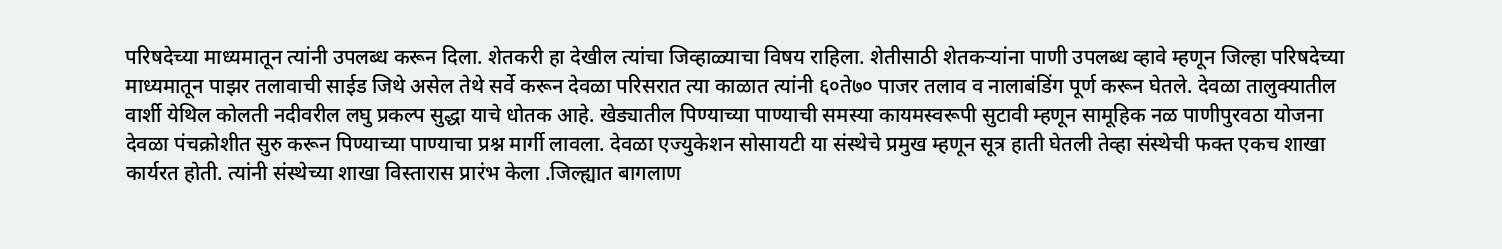परिषदेच्या माध्यमातून त्यांनी उपलब्ध करून दिला. शेतकरी हा देखील त्यांचा जिव्हाळ्याचा विषय राहिला. शेतीसाठी शेतकऱ्यांना पाणी उपलब्ध व्हावे म्हणून जिल्हा परिषदेच्या माध्यमातून पाझर तलावाची साईड जिथे असेल तेथे सर्वे करून देवळा परिसरात त्या काळात त्यांनी ६०ते७० पाजर तलाव व नालाबंडिंग पूर्ण करून घेतले. देवळा तालुक्यातील वार्शी येथिल कोलती नदीवरील लघु प्रकल्प सुद्धा याचे धोतक आहे. खेड्यातील पिण्याच्या पाण्याची समस्या कायमस्वरूपी सुटावी म्हणून सामूहिक नळ पाणीपुरवठा योजना देवळा पंचक्रोशीत सुरु करून पिण्याच्या पाण्याचा प्रश्न मार्गी लावला. देवळा एज्युकेशन सोसायटी या संस्थेचे प्रमुख म्हणून सूत्र हाती घेतली तेव्हा संस्थेची फक्त एकच शाखा कार्यरत होती. त्यांनी संस्थेच्या शाखा विस्तारास प्रारंभ केला .जिल्ह्यात बागलाण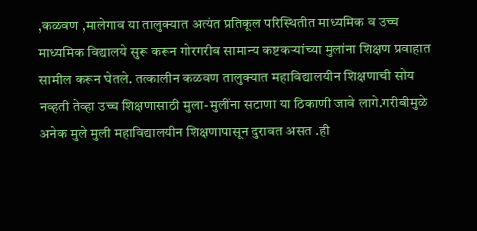,कळवण ,मालेगाव या तालुक्यात अत्यंत प्रतिकूल परिस्थितीत माध्यमिक व उच्च माध्यमिक विद्यालये सुरू करून गोरगरीब सामान्य कष्टकऱ्यांच्या मुलांना शिक्षण प्रवाहात सामील करून घेतले. तत्कालीन कळवण तालुक्यात महाविद्यालयीन शिक्षणाची सोय नव्हती तेव्हा उच्च शिक्षणासाठी मुला-मुलींना सटाणा या ठिकाणी जावे लागे.गरीबीमुळे अनेक मुले मुली महाविद्यालयीन शिक्षणापासून दुरावत असत .ही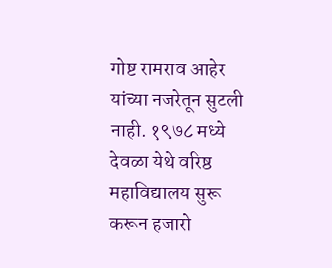गोष्ट रामराव आहेर यांच्या नजरेतून सुटली नाही. १९७८ मध्ये देवळा येथे वरिष्ठ महाविद्यालय सुरू करून हजारो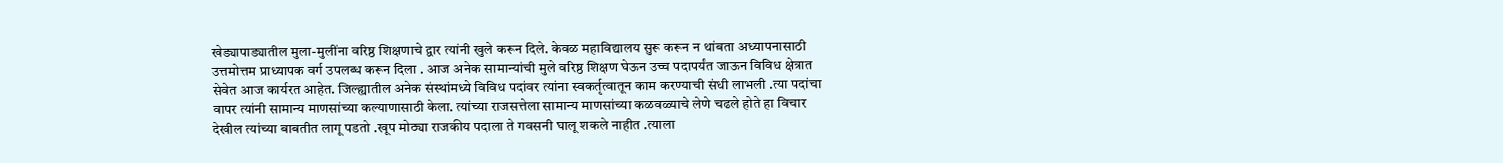खेड्यापाड्यातील मुला-मुलींना वरिष्ठ शिक्षणाचे द्वार त्यांनी खुले करून दिले. केवळ महाविद्यालय सुरू करून न थांबता अध्यापनासाठी उत्तमोत्तम प्राध्यापक वर्ग उपलब्ध करून दिला . आज अनेक सामान्यांची मुले वरिष्ठ शिक्षण घेऊन उच्च पदापर्यंत जाऊन विविध क्षेत्रात सेवेत आज कार्यरत आहेत. जिल्ह्यातील अनेक संस्थांमध्ये विविध पदांवर त्यांना स्वकर्तृत्वातून काम करण्याची संधी लाभली .त्या पदांचा वापर त्यांनी सामान्य माणसांच्या कल्याणासाठी केला. त्यांच्या राजसत्तेला सामान्य माणसांच्या कळवळ्याचे लेणे चढले होते हा विचार देखील त्यांच्या बाबतीत लागू पडतो .खूप मोठ्या राजकीय पदाला ते गवसनी घालू शकले नाहीत .त्याला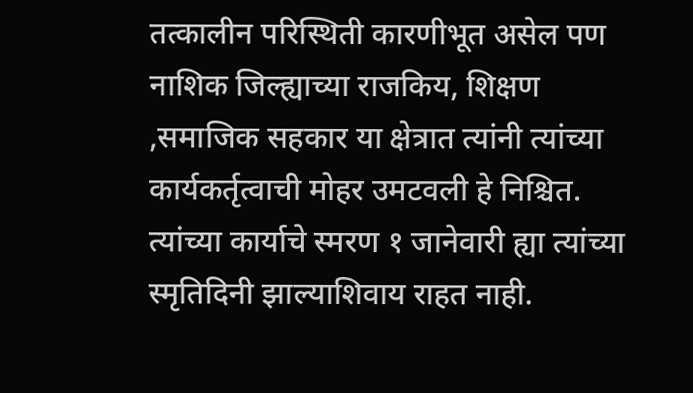तत्कालीन परिस्थिती कारणीभूत असेल पण नाशिक जिल्ह्याच्या राजकिय, शिक्षण ,समाजिक सहकार या क्षेत्रात त्यांनी त्यांच्या कार्यकर्तृत्वाची मोहर उमटवली हे निश्चित. त्यांच्या कार्याचे स्मरण १ जानेवारी ह्या त्यांच्या स्मृतिदिनी झाल्याशिवाय राहत नाही.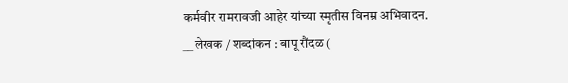कर्मवीर रामरावजी आहेर यांच्या स्मृतीस विनम्र अभिवादन.
__ लेखक / शब्दांकन : बापू रौंदळ (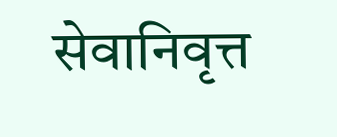सेवानिवृत्त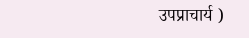उपप्राचार्य )